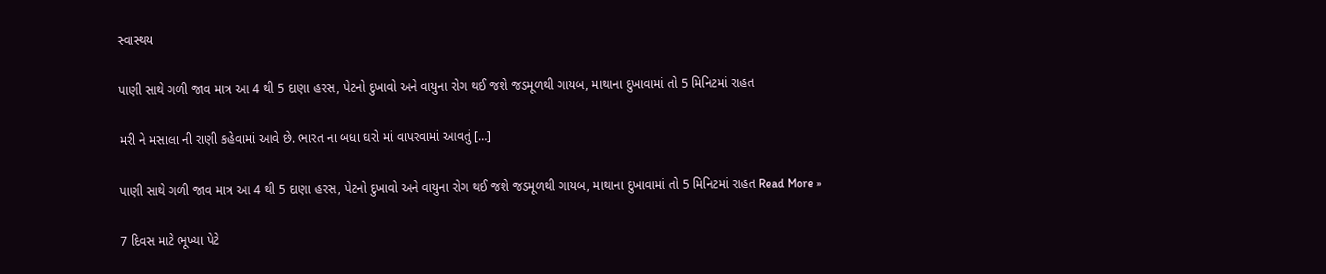સ્વાસ્થય

પાણી સાથે ગળી જાવ માત્ર આ 4 થી 5 દાણા હરસ, પેટનો દુખાવો અને વાયુના રોગ થઈ જશે જડમૂળથી ગાયબ, માથાના દુખાવામાં તો 5 મિનિટમાં રાહત

મરી ને મસાલા ની રાણી કહેવામાં આવે છે. ભારત ના બધા ઘરો માં વાપરવામાં આવતું […]

પાણી સાથે ગળી જાવ માત્ર આ 4 થી 5 દાણા હરસ, પેટનો દુખાવો અને વાયુના રોગ થઈ જશે જડમૂળથી ગાયબ, માથાના દુખાવામાં તો 5 મિનિટમાં રાહત Read More »

7 દિવસ માટે ભૂખ્યા પેટે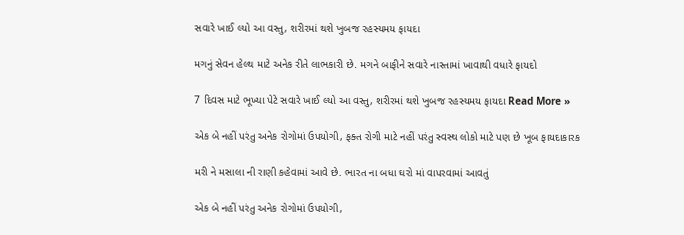સવારે ખાઈ લ્યો આ વસ્તુ, શરીરમાં થશે ખુબજ રહસ્યમય ફાયદા

મગનું સેવન હેલ્થ માટે અનેક રીતે લાભકારી છે. મગને બાફીને સવારે નાસ્તામાં ખાવાથી વધારે ફાયદો

7 દિવસ માટે ભૂખ્યા પેટે સવારે ખાઈ લ્યો આ વસ્તુ, શરીરમાં થશે ખુબજ રહસ્યમય ફાયદા Read More »

એક બે નહીં પરંતુ અનેક રોગોમાં ઉપયોગી, ફક્ત રોગી માટે નહીં પરંતુ સ્વસ્થ લોકો માટે પણ છે ખૂબ ફાયદાકારક

મરી ને મસાલા ની રાણી કહેવામાં આવે છે. ભારત ના બધા ઘરો માં વાપરવામાં આવતું

એક બે નહીં પરંતુ અનેક રોગોમાં ઉપયોગી,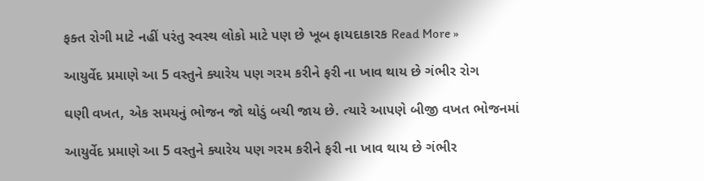ફક્ત રોગી માટે નહીં પરંતુ સ્વસ્થ લોકો માટે પણ છે ખૂબ ફાયદાકારક Read More »

આયુર્વેદ પ્રમાણે આ 5 વસ્તુને ક્યારેય પણ ગરમ કરીને ફરી ના ખાવ થાય છે ગંભીર રોગ

ઘણી વખત, એક સમયનું ભોજન જો થોડું બચી જાય છે. ત્યારે આપણે બીજી વખત ભોજનમાં

આયુર્વેદ પ્રમાણે આ 5 વસ્તુને ક્યારેય પણ ગરમ કરીને ફરી ના ખાવ થાય છે ગંભીર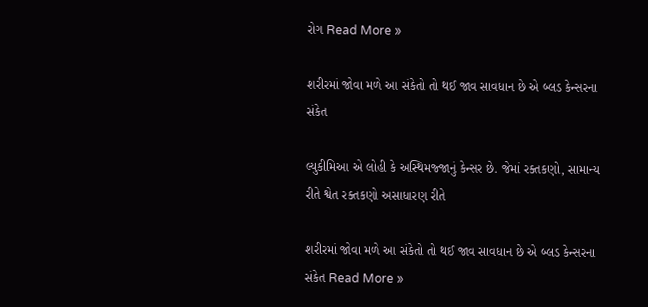રોગ Read More »

શરીરમાં જોવા મળે આ સંકેતો તો થઈ જાવ સાવધાન છે એ બ્લડ કેન્સરના સંકેત

લ્યુકીમિઆ એ લોહી કે અસ્થિમજ્જાનું કેન્સર છે. જેમાં રક્તકણો, સામાન્ય રીતે શ્વેત રક્તકણો અસાધારણ રીતે

શરીરમાં જોવા મળે આ સંકેતો તો થઈ જાવ સાવધાન છે એ બ્લડ કેન્સરના સંકેત Read More »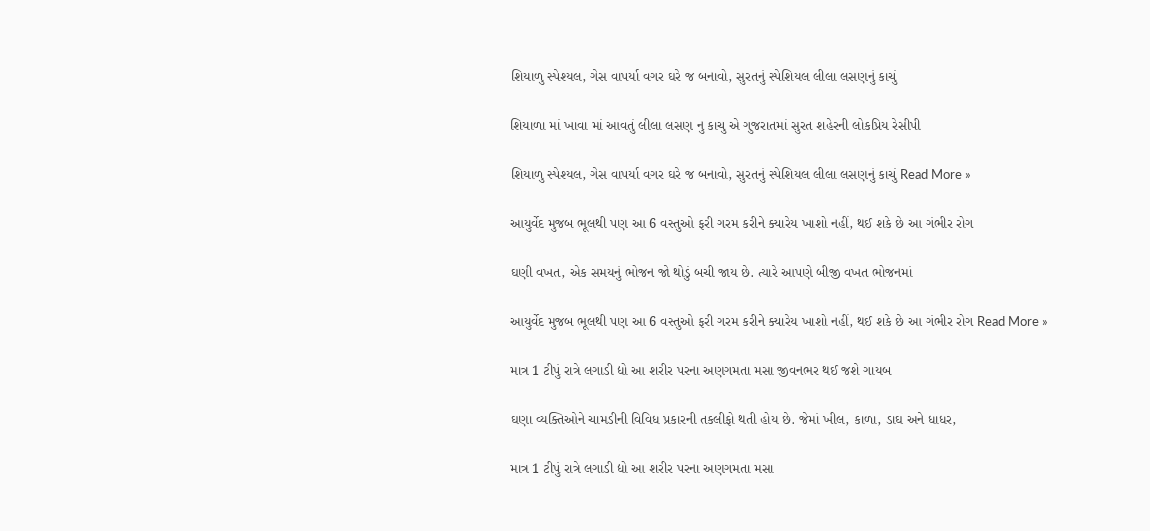શિયાળુ સ્પેશ્યલ, ગેસ વાપર્યા વગર ઘરે જ બનાવો, સુરતનું સ્પેશિયલ લીલા લસણનું કાચું

શિયાળા માં ખાવા માં આવતું લીલા લસણ નુ કાચુ એ ગુજરાતમાં સુરત શહેરની લોકપ્રિય રેસીપી

શિયાળુ સ્પેશ્યલ, ગેસ વાપર્યા વગર ઘરે જ બનાવો, સુરતનું સ્પેશિયલ લીલા લસણનું કાચું Read More »

આયુર્વેદ મુજબ ભૂલથી પણ આ 6 વસ્તુઓ ફરી ગરમ કરીને ક્યારેય ખાશો નહીં, થઈ શકે છે આ ગંભીર રોગ

ઘણી વખત, એક સમયનું ભોજન જો થોડું બચી જાય છે. ત્યારે આપણે બીજી વખત ભોજનમાં

આયુર્વેદ મુજબ ભૂલથી પણ આ 6 વસ્તુઓ ફરી ગરમ કરીને ક્યારેય ખાશો નહીં, થઈ શકે છે આ ગંભીર રોગ Read More »

માત્ર 1 ટીપું રાત્રે લગાડી દ્યો આ શરીર પરના અણગમતા મસા જીવનભર થઈ જશે ગાયબ

ઘણા વ્યક્તિઓને ચામડીની વિવિધ પ્રકારની તકલીફો થતી હોય છે. જેમાં ખીલ, કાળા, ડાઘ અને ધાધર,

માત્ર 1 ટીપું રાત્રે લગાડી દ્યો આ શરીર પરના અણગમતા મસા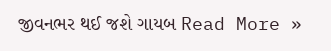જીવનભર થઈ જશે ગાયબ Read More »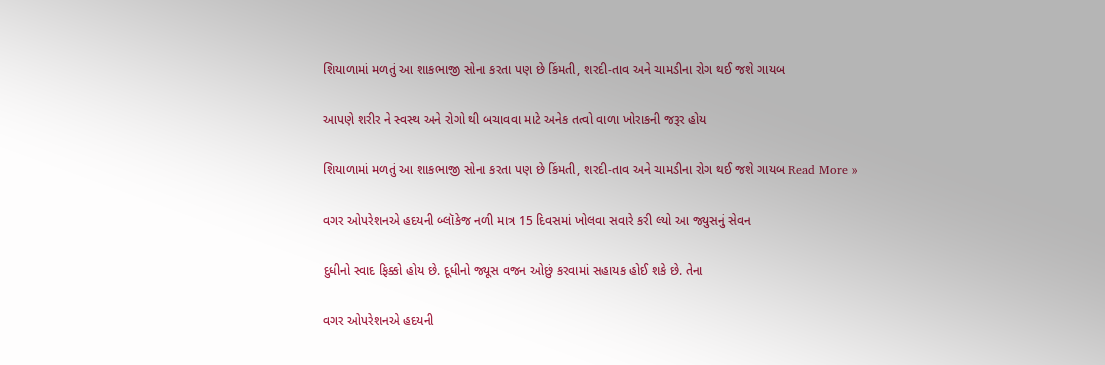શિયાળામાં મળતું આ શાકભાજી સોના કરતા પણ છે કિંમતી, શરદી-તાવ અને ચામડીના રોગ થઈ જશે ગાયબ

આપણે શરીર ને સ્વસ્થ અને રોગો થી બચાવવા માટે અનેક તત્વો વાળા ખોરાકની જરૂર હોય

શિયાળામાં મળતું આ શાકભાજી સોના કરતા પણ છે કિંમતી, શરદી-તાવ અને ચામડીના રોગ થઈ જશે ગાયબ Read More »

વગર ઓપરેશનએ હદયની બ્લૉકેજ નળી માત્ર 15 દિવસમાં ખોલવા સવારે કરી લ્યો આ જ્યુસનું સેવન

દુધીનો સ્વાદ ફિક્કો હોય છે. દૂધીનો જ્યૂસ વજન ઓછું કરવામાં સહાયક હોઈ શકે છે. તેના

વગર ઓપરેશનએ હદયની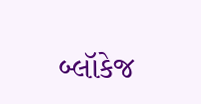બ્લૉકેજ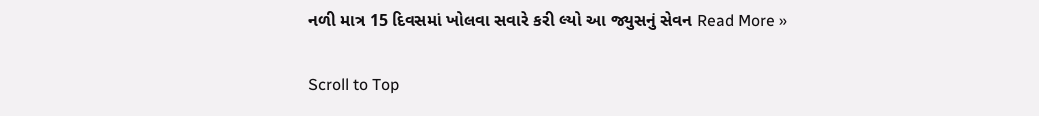નળી માત્ર 15 દિવસમાં ખોલવા સવારે કરી લ્યો આ જ્યુસનું સેવન Read More »

Scroll to Top